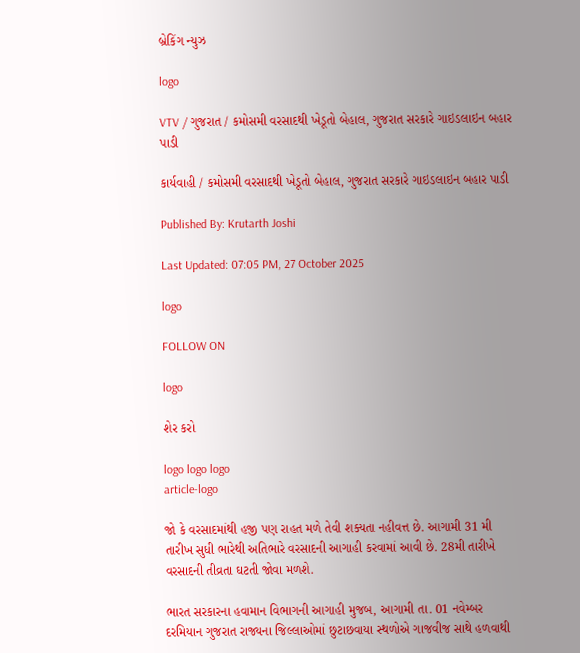બ્રેકિંગ ન્યુઝ

logo

VTV / ગુજરાત / કમોસમી વરસાદથી ખેડૂતો બેહાલ, ગુજરાત સરકારે ગાઇડલાઇન બહાર પાડી

કાર્યવાહી / કમોસમી વરસાદથી ખેડૂતો બેહાલ, ગુજરાત સરકારે ગાઇડલાઇન બહાર પાડી

Published By: Krutarth Joshi

Last Updated: 07:05 PM, 27 October 2025

logo

FOLLOW ON

logo

શેર કરો

logo logo logo
article-logo

જો કે વરસાદમાંથી હજી પણ રાહત મળે તેવી શક્યતા નહીવત્ત છે. આગામી 31 મી તારીખ સુધી ભારેથી અતિભારે વરસાદની આગાહી કરવામાં આવી છે. 28મી તારીખે વરસાદની તીવ્રતા ઘટતી જોવા મળશે.

ભારત સરકારના હવામાન વિભાગની આગાહી મુજબ, આગામી તા. 01 નવેમ્બર દરમિયાન ગુજરાત રાજ્યના જિલ્લાઓમાં છુટાછવાયા સ્થળોએ ગાજવીજ સાથે હળવાથી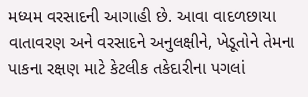મધ્યમ વરસાદની આગાહી છે. આવા વાદળછાયા વાતાવરણ અને વરસાદને અનુલક્ષીને, ખેડૂતોને તેમના પાકના રક્ષણ માટે કેટલીક તકેદારીના પગલાં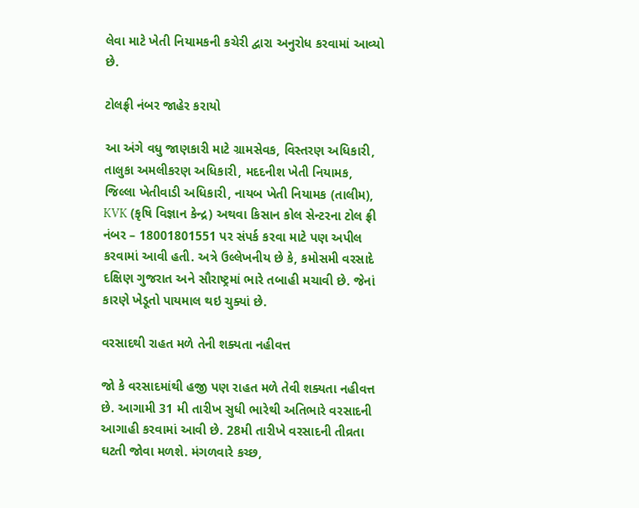લેવા માટે ખેતી નિયામકની કચેરી દ્વારા અનુરોધ કરવામાં આવ્યો છે.

ટોલફ્રી નંબર જાહેર કરાયો

આ અંગે વધુ જાણકારી માટે ગ્રામસેવક, વિસ્તરણ અધિકારી, તાલુકા અમલીકરણ અધિકારી, મદદનીશ ખેતી નિયામક, જિલ્લા ખેતીવાડી અધિકારી, નાયબ ખેતી નિયામક (તાલીમ), KVK (કૃષિ વિજ્ઞાન કેન્દ્ર) અથવા કિસાન કોલ સેન્ટરના ટોલ ફ્રી નંબર – 18001801551 પર સંપર્ક કરવા માટે પણ અપીલ કરવામાં આવી હતી. અત્રે ઉલ્લેખનીય છે કે, કમોસમી વરસાદે દક્ષિણ ગુજરાત અને સૌરાષ્ટ્રમાં ભારે તબાહી મચાવી છે. જેનાં કારણે ખેડૂતો પાયમાલ થઇ ચુક્યાં છે.

વરસાદથી રાહત મળે તેની શક્યતા નહીવત્ત

જો કે વરસાદમાંથી હજી પણ રાહત મળે તેવી શક્યતા નહીવત્ત છે. આગામી 31 મી તારીખ સુધી ભારેથી અતિભારે વરસાદની આગાહી કરવામાં આવી છે. 28મી તારીખે વરસાદની તીવ્રતા ઘટતી જોવા મળશે. મંગળવારે કચ્છ,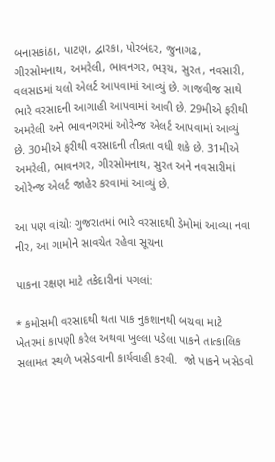બનાસકાંઠા, પાટણ, દ્વારકા, પોરબંદર, જુનાગઢ, ગીરસોમનાથ, અમરેલી, ભાવનગર, ભરૂચ, સુરત, નવસારી, વલસાડમાં યલો એલર્ટ આપવામાં આવ્યું છે. ગાજવીજ સાથે ભારે વરસાદની આગાહી આપવામાં આવી છે. 29મીએ ફરીથી અમરેલી અને ભાવનગરમાં ઓરેન્જ એલર્ટ આપવામાં આવ્યું છે. 30મીએ ફરીથી વરસાદની તીવ્રતા વધી શકે છે. 31મીએ અમરેલી, ભાવનગર, ગીરસોમનાથ, સુરત અને નવસારીમાં ઓરેન્જ એલર્ટ જાહેર કરવામાં આવ્યું છે.

આ પણ વાંચોઃ ગુજરાતમાં ભારે વરસાદથી ડેમોમાં આવ્યા નવા નીર, આ ગામોને સાવચેત રહેવા સૂચના

પાકના રક્ષણ માટે તકેદારીનાં પગલાં:

* કમોસમી વરસાદથી થતા પાક નુકશાનથી બચવા માટે ખેતરમાં કાપણી કરેલ અથવા ખુલ્લા પડેલા પાકને તાત્કાલિક સલામત સ્થળે ખસેડવાની કાર્યવાહી કરવી.  જો પાકને ખસેડવો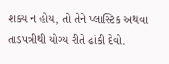શક્ય ન હોય, તો તેને પ્લાસ્ટિક અથવા તાડપત્રીથી યોગ્ય રીતે ઢાંકી દેવો.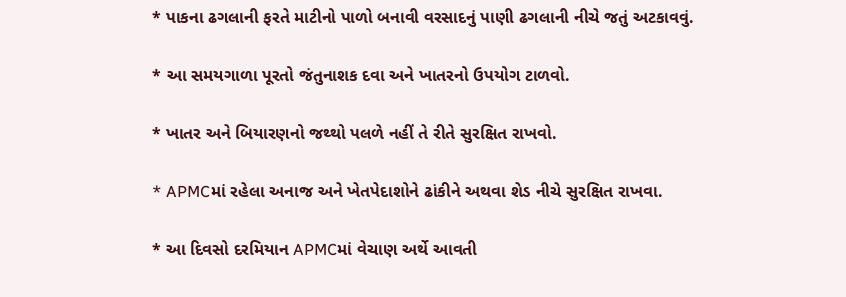* પાકના ઢગલાની ફરતે માટીનો પાળો બનાવી વરસાદનું પાણી ઢગલાની નીચે જતું અટકાવવું.

* આ સમયગાળા પૂરતો જંતુનાશક દવા અને ખાતરનો ઉપયોગ ટાળવો.

* ખાતર અને બિયારણનો જથ્થો પલળે નહીં તે રીતે સુરક્ષિત રાખવો.

* APMCમાં રહેલા અનાજ અને ખેતપેદાશોને ઢાંકીને અથવા શેડ નીચે સુરક્ષિત રાખવા.

* આ દિવસો દરમિયાન APMCમાં વેચાણ અર્થે આવતી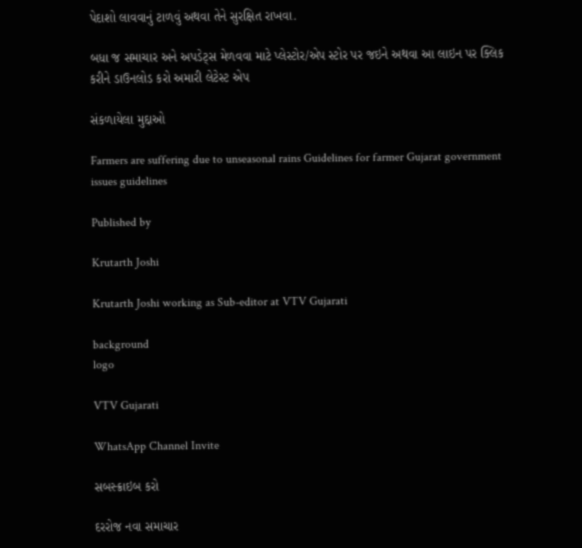પેદાશો લાવવાનું ટાળવું અથવા તેને સુરક્ષિત રાખવા.

બધા જ સમાચાર અને અપડેટ્સ મેળવવા માટે પ્લેસ્ટોર/એપ સ્ટોર પર જઇને અથવા આ લાઇન પર ક્લિક કરીને ડાઉનલોડ કરો અમારી લેટેસ્ટ એપ

સંકળાયેલા મુદ્દાઓ

Farmers are suffering due to unseasonal rains Guidelines for farmer Gujarat government issues guidelines

Published by

Krutarth Joshi

Krutarth Joshi working as Sub-editor at VTV Gujarati

background
logo

VTV Gujarati

WhatsApp Channel Invite

સબસ્ક્રાઇબ કરો

દરરોજ નવા સમાચાર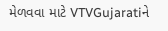મેળવવા માટે VTVGujaratiને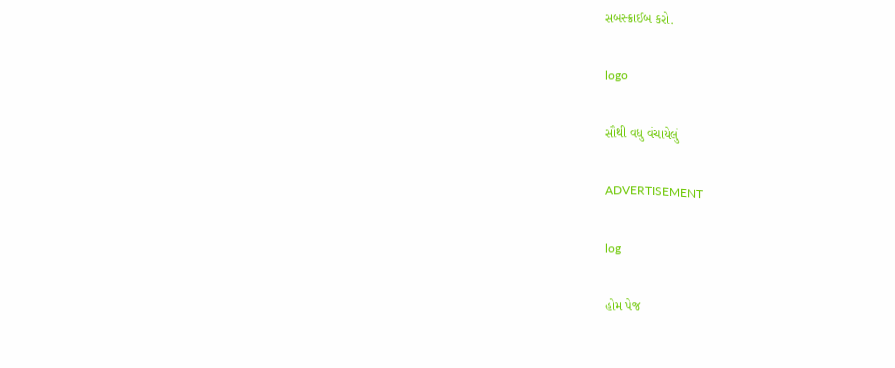સબસ્ક્રાઈબ કરો.

logo

સૌથી વધુ વંચાયેલું

ADVERTISEMENT

log

હોમ પેજ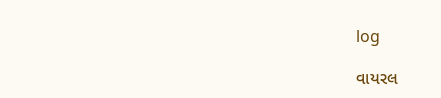log

વાયરલ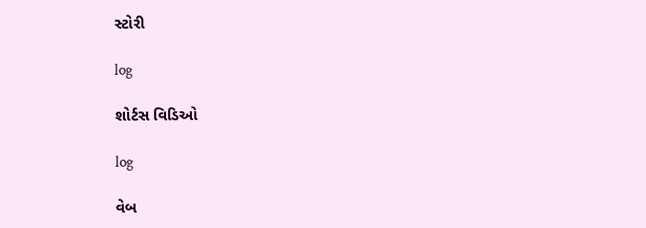સ્ટોરી

log

શોર્ટસ વિડિઓ

log

વેબ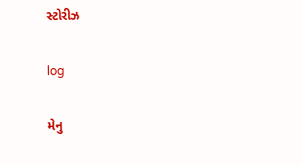સ્ટોરીઝ

log

મેનુ